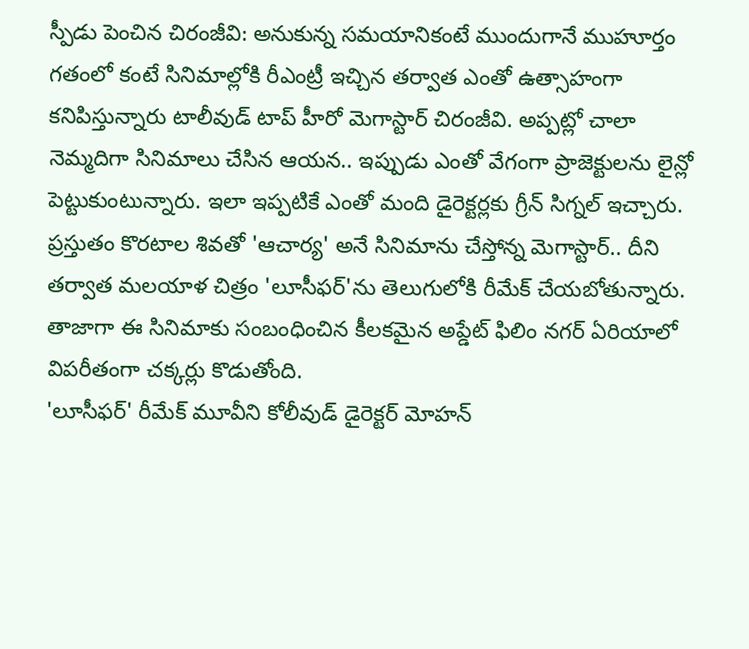స్పీడు పెంచిన చిరంజీవి: అనుకున్న సమయానికంటే ముందుగానే ముహూర్తం
గతంలో కంటే సినిమాల్లోకి రీఎంట్రీ ఇచ్చిన తర్వాత ఎంతో ఉత్సాహంగా కనిపిస్తున్నారు టాలీవుడ్ టాప్ హీరో మెగాస్టార్ చిరంజీవి. అప్పట్లో చాలా నెమ్మదిగా సినిమాలు చేసిన ఆయన.. ఇప్పుడు ఎంతో వేగంగా ప్రాజెక్టులను లైన్లో పెట్టుకుంటున్నారు. ఇలా ఇప్పటికే ఎంతో మంది డైరెక్టర్లకు గ్రీన్ సిగ్నల్ ఇచ్చారు. ప్రస్తుతం కొరటాల శివతో 'ఆచార్య' అనే సినిమాను చేస్తోన్న మెగాస్టార్.. దీని తర్వాత మలయాళ చిత్రం 'లూసీఫర్'ను తెలుగులోకి రీమేక్ చేయబోతున్నారు. తాజాగా ఈ సినిమాకు సంబంధించిన కీలకమైన అప్డేట్ ఫిలిం నగర్ ఏరియాలో విపరీతంగా చక్కర్లు కొడుతోంది.
'లూసీఫర్' రీమేక్ మూవీని కోలీవుడ్ డైరెక్టర్ మోహన్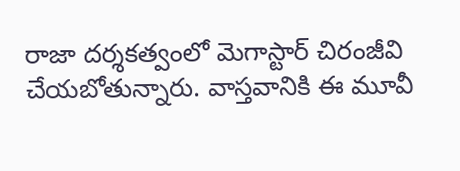రాజా దర్శకత్వంలో మెగాస్టార్ చిరంజీవి చేయబోతున్నారు. వాస్తవానికి ఈ మూవీ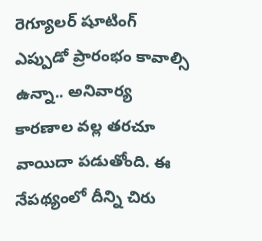రెగ్యూలర్ షూటింగ్ ఎప్పుడో ప్రారంభం కావాల్సి ఉన్నా.. అనివార్య కారణాల వల్ల తరచూ వాయిదా పడుతోంది. ఈ నేపథ్యంలో దీన్ని చిరు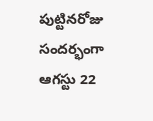పుట్టినరోజు సందర్భంగా ఆగస్టు 22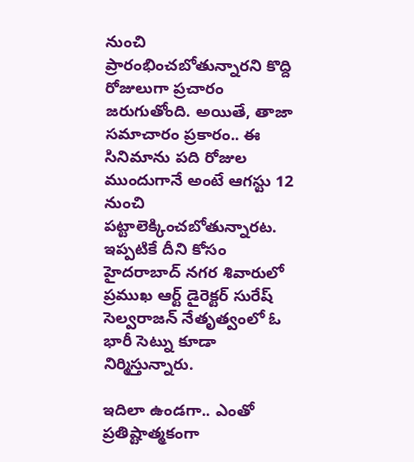నుంచి ప్రారంభించబోతున్నారని కొద్ది రోజులుగా ప్రచారం జరుగుతోంది. అయితే, తాజా సమాచారం ప్రకారం.. ఈ సినిమాను పది రోజుల ముందుగానే అంటే ఆగస్టు 12 నుంచి పట్టాలెక్కించబోతున్నారట. ఇప్పటికే దీని కోసం హైదరాబాద్ నగర శివారులో ప్రముఖ ఆర్ట్ డైరెక్టర్ సురేష్ సెల్వరాజన్ నేతృత్వంలో ఓ భారీ సెట్ను కూడా నిర్మిస్తున్నారు.

ఇదిలా ఉండగా.. ఎంతో ప్రతిష్టాత్మకంగా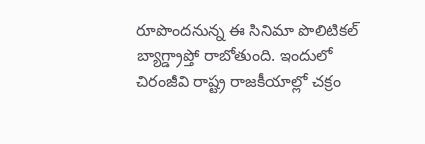రూపొందనున్న ఈ సినిమా పొలిటికల్ బ్యాగ్డ్రాప్తో రాబోతుంది. ఇందులో చిరంజీవి రాష్ట్ర రాజకీయాల్లో చక్రం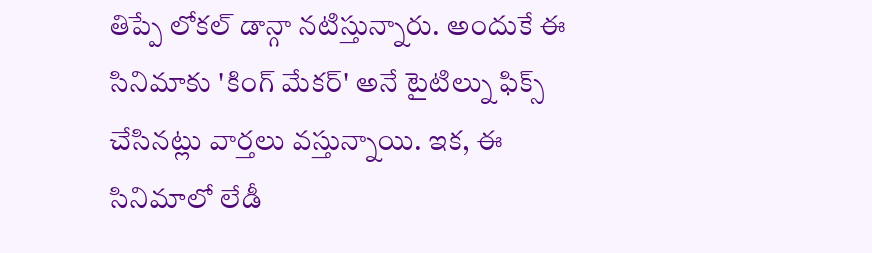తిప్పే లోకల్ డాన్గా నటిస్తున్నారు. అందుకే ఈ సినిమాకు 'కింగ్ మేకర్' అనే టైటిల్ను ఫిక్స్ చేసినట్లు వార్తలు వస్తున్నాయి. ఇక, ఈ సినిమాలో లేడీ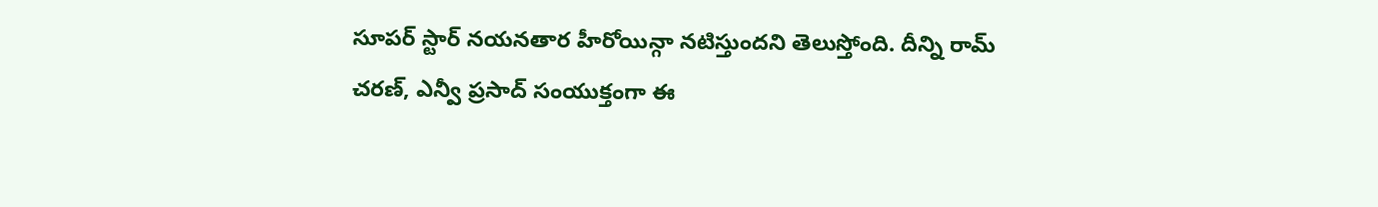సూపర్ స్టార్ నయనతార హీరోయిన్గా నటిస్తుందని తెలుస్తోంది. దీన్ని రామ్ చరణ్, ఎన్వీ ప్రసాద్ సంయుక్తంగా ఈ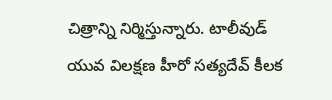చిత్రాన్ని నిర్మిస్తున్నారు. టాలీవుడ్ యువ విలక్షణ హీరో సత్యదేవ్ కీలక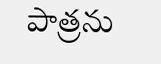పాత్రను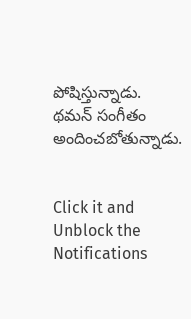పోషిస్తున్నాడు. థమన్ సంగీతం అందించబోతున్నాడు.


Click it and Unblock the Notifications